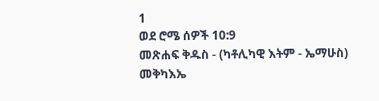1
ወደ ሮሜ ሰዎች 10:9
መጽሐፍ ቅዱስ - (ካቶሊካዊ እትም - ኤማሁስ)
መቅካእኤ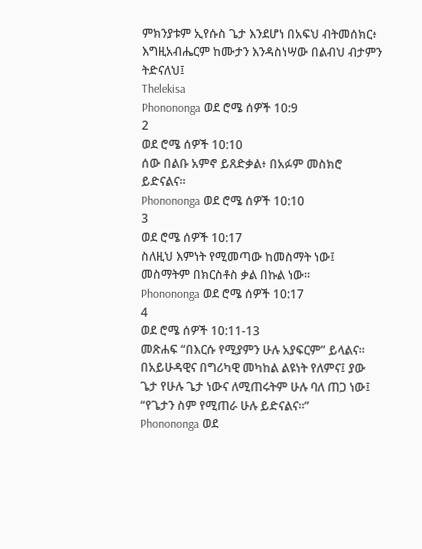ምክንያቱም ኢየሱስ ጌታ እንደሆነ በአፍህ ብትመሰክር፥ እግዚአብሔርም ከሙታን እንዳስነሣው በልብህ ብታምን ትድናለህ፤
Thelekisa
Phonononga ወደ ሮሜ ሰዎች 10:9
2
ወደ ሮሜ ሰዎች 10:10
ሰው በልቡ አምኖ ይጸድቃል፥ በአፉም መስክሮ ይድናልና።
Phonononga ወደ ሮሜ ሰዎች 10:10
3
ወደ ሮሜ ሰዎች 10:17
ስለዚህ እምነት የሚመጣው ከመስማት ነው፤ መስማትም በክርስቶስ ቃል በኩል ነው።
Phonononga ወደ ሮሜ ሰዎች 10:17
4
ወደ ሮሜ ሰዎች 10:11-13
መጽሐፍ “በእርሱ የሚያምን ሁሉ አያፍርም” ይላልና። በአይሁዳዊና በግሪካዊ መካከል ልዩነት የለምና፤ ያው ጌታ የሁሉ ጌታ ነውና ለሚጠሩትም ሁሉ ባለ ጠጋ ነው፤ “የጌታን ስም የሚጠራ ሁሉ ይድናልና።”
Phonononga ወደ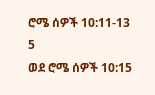ሮሜ ሰዎች 10:11-13
5
ወደ ሮሜ ሰዎች 10:15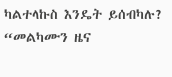ካልተላኩስ እንዴት ይሰብካሉ? “መልካሙን ዜና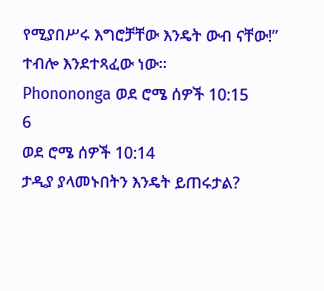የሚያበሥሩ እግሮቻቸው እንዴት ውብ ናቸው!” ተብሎ እንደተጻፈው ነው።
Phonononga ወደ ሮሜ ሰዎች 10:15
6
ወደ ሮሜ ሰዎች 10:14
ታዲያ ያላመኑበትን እንዴት ይጠሩታል?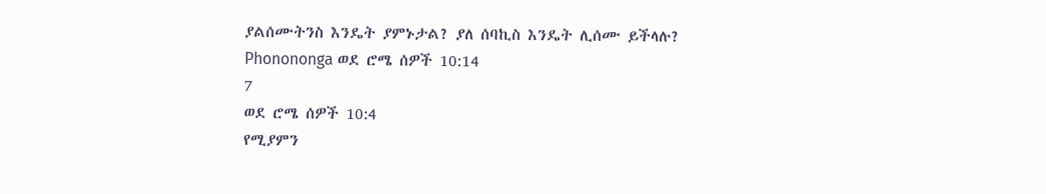ያልሰሙትንስ እንዴት ያምኑታል? ያለ ሰባኪስ እንዴት ሊሰሙ ይችላሉ?
Phonononga ወደ ሮሜ ሰዎች 10:14
7
ወደ ሮሜ ሰዎች 10:4
የሚያምን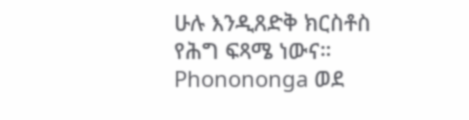ሁሉ እንዲጸድቅ ክርስቶስ የሕግ ፍጻሜ ነውና።
Phonononga ወደ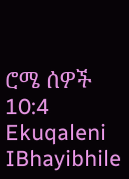ሮሜ ሰዎች 10:4
Ekuqaleni
IBhayibhile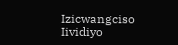Izicwangciso
Iividiyo